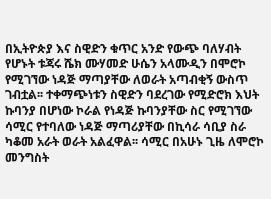በኢትዮጵያ እና ስዊድን ቁጥር አንድ የውጭ ባለሃብት የሆኑት ቱጃሩ ሼክ ሙሃመድ ሁሴን አላሙዲን በሞሮኮ የሚገኘው ነዳጅ ማጣያቸው ለወራት አጣብቂኝ ውስጥ ገብቷል፡፡ ተቀማጭነቱን ስዊድን ባደረገው የሚድሮክ እህት ኩባንያ በሆነው ኮራል የነዳጅ ኩባንያቸው ስር የሚገኘው ሳሚር የተባለው ነዳጅ ማጣሪያቸው በኪሳራ ሳቢያ ስራ ካቆመ አራት ወራት አልፈዋል፡፡ ሳሚር በአሁኑ ጊዜ ለሞሮኮ መንግስት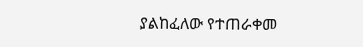ያልከፈለው የተጠራቀመ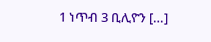1 ነጥብ 3 ቢሊዮን […]